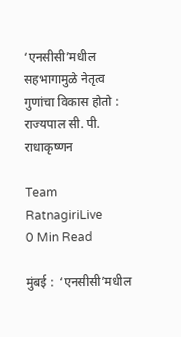‘एनसीसी’मधील सहभागामुळे नेतृत्व गुणांचा विकास होतो : राज्यपाल सी. पी. राधाकृष्णन

Team RatnagiriLive
0 Min Read

मुंबई :  ‘एनसीसी’मधील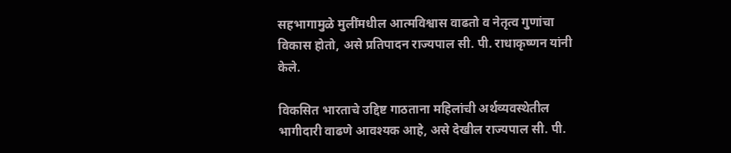सहभागामुळे मुलींमधील आत्मविश्वास वाढतो व नेतृत्व गुणांचा विकास होतो, असे प्रतिपादन राज्यपाल सी. पी. राधाकृष्णन यांनी केले.

विकसित भारताचे उद्दिष्ट गाठताना महिलांची अर्थव्यवस्थेतील भागीदारी वाढणे आवश्यक आहे, असे देखील राज्यपाल सी. पी.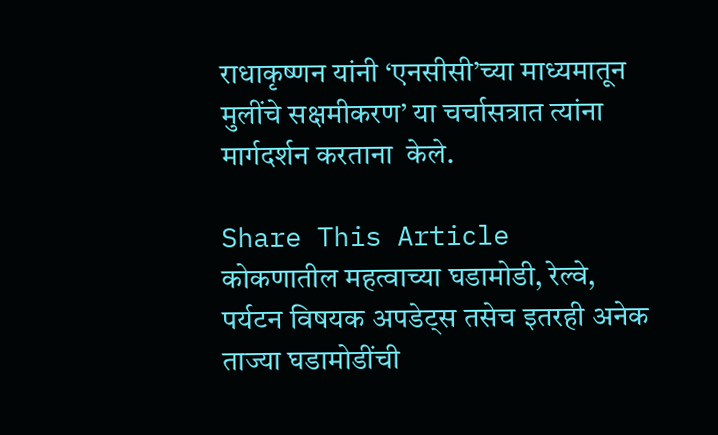राधाकृष्णन यांनी ‘एनसीसी’च्या माध्यमातून मुलींचे सक्षमीकरण’ या चर्चासत्रात त्यांना मार्गदर्शन करताना  केले.

Share This Article
कोकणातील महत्वाच्या घडामोडी, रेल्वे, पर्यटन विषयक अपडेट्स तसेच इतरही अनेक ताज्या घडामोडींची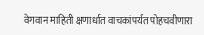वेगवान माहिती क्षणार्धात वाचकांपर्यत पोहचवीणारा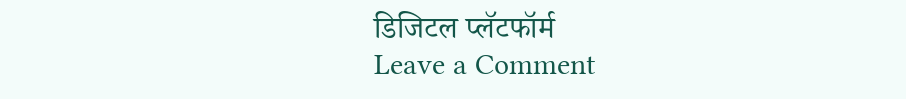डिजिटल प्लॅटफॉर्म
Leave a Comment